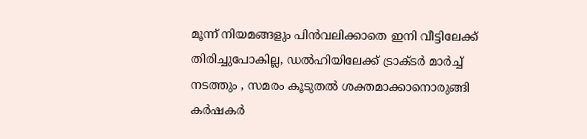മൂന്ന് നിയമങ്ങളും പിന്‍വലിക്കാതെ ഇനി വീട്ടിലേക്ക് തിരിച്ചുപോകില്ല, ഡൽഹിയിലേക്ക് ട്രാക്ടർ മാർച്ച് നടത്തും , സമരം കൂടുതൽ ശക്തമാക്കാനൊരുങ്ങി കർഷകർ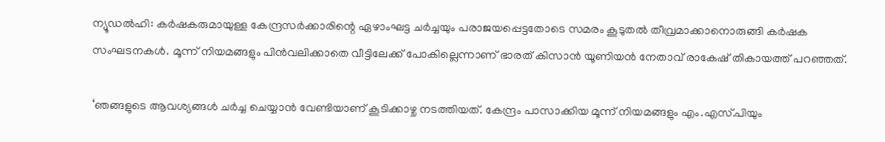ന്യൂഡല്‍ഹി: കര്‍ഷകരുമായുള്ള കേന്ദ്രസര്‍ക്കാരിന്റെ ഏഴാംഘട്ട ചര്‍ച്ചയും പരാജയപ്പെട്ടതോടെ സമരം കൂടുതൽ തീവ്രമാക്കാനൊരുങ്ങി കർഷക സംഘടനകൾ. മൂന്ന് നിയമങ്ങളും പിന്‍വലിക്കാതെ വീട്ടിലേക്ക് പോകില്ലെന്നാണ് ഭാരത് കിസാന്‍ യൂണിയന്‍ നേതാവ് രാകേഷ് തികായത്ത് പറഞ്ഞത്.

‘ഞങ്ങളുടെ ആവശ്യങ്ങള്‍ ചര്‍ച്ച ചെയ്യാന്‍ വേണ്ടിയാണ് കൂടിക്കാഴ്ച നടത്തിയത്. കേന്ദ്രം പാസാക്കിയ മൂന്ന് നിയമങ്ങളും എം.എസ്.പിയും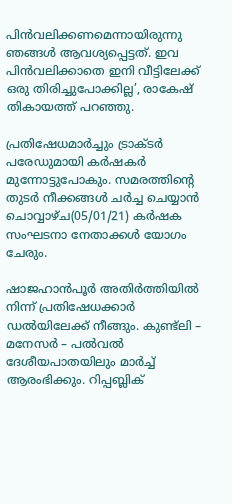പിന്‍വലിക്കണമെന്നായിരുന്നു ഞങ്ങള്‍ ആവശ്യപ്പെട്ടത്. ഇവ പിന്‍വലിക്കാതെ ഇനി വീട്ടിലേക്ക് ഒരു തിരിച്ചുപോക്കില്ല’, രാകേഷ് തികായത്ത് പറഞ്ഞു.

പ്രതിഷേധമാര്‍ച്ചും ട്രാക്ടര്‍ പരേഡുമായി കർഷകർ മുന്നോട്ടുപോകും. സമരത്തിന്റെ തുടര്‍ നീക്കങ്ങള്‍ ചര്‍ച്ച ചെയ്യാന്‍ ചൊവ്വാഴ്ച(05/01/21) കര്‍ഷക സംഘടനാ നേതാക്കള്‍ യോഗം ചേരും.

ഷാജഹാന്‍പൂര്‍ അതിര്‍ത്തിയില്‍ നിന്ന് പ്രതിഷേധക്കാര്‍ ഡല്‍യിലേക്ക് നീങ്ങും. കുണ്ട്‌ലി – മനേസര്‍ – പല്‍വല്‍ ദേശീയപാതയിലും മാര്‍ച്ച് ആരംഭിക്കും. റിപ്പബ്ലിക്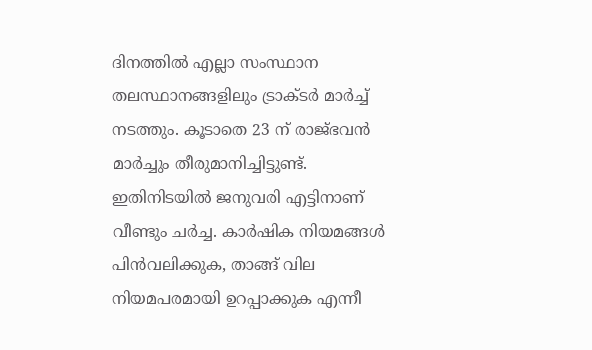ദിനത്തില്‍ എല്ലാ സംസ്ഥാന തലസ്ഥാനങ്ങളിലും ട്രാക്ടര്‍ മാര്‍ച്ച് നടത്തും. കൂടാതെ 23 ന് രാജ്ഭവന്‍ മാര്‍ച്ചും തീരുമാനിച്ചിട്ടുണ്ട്. ഇതിനിടയില്‍ ജനുവരി എട്ടിനാണ് വീണ്ടും ചര്‍ച്ച. കാര്‍ഷിക നിയമങ്ങള്‍ പിന്‍വലിക്കുക, താങ്ങ് വില നിയമപരമായി ഉറപ്പാക്കുക എന്നീ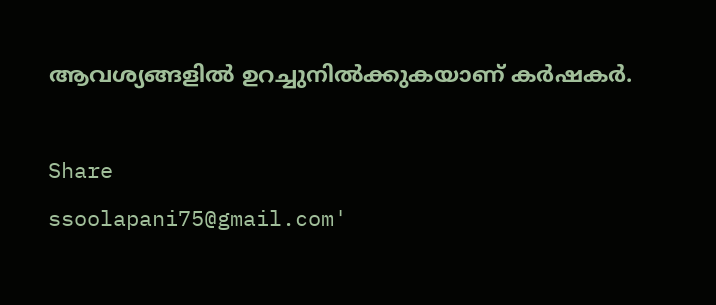ആവശ്യങ്ങളില്‍ ഉറച്ചുനില്‍ക്കുകയാണ് കര്‍ഷകര്‍.

Share
ssoolapani75@gmail.com'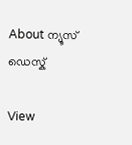About ന്യൂസ് ഡെസ്ക്

View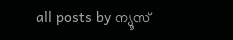all posts by ന്യൂസ്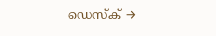ഡെസ്ക് →